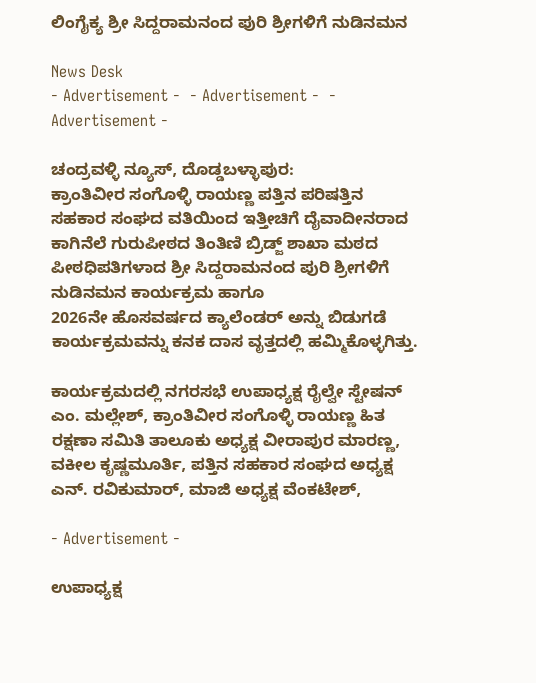ಲಿಂಗೈಕ್ಯ ಶ್ರೀ ಸಿದ್ದರಾಮನಂದ ಪುರಿ ಶ್ರೀಗಳಿಗೆ ನುಡಿನಮನ

News Desk
- Advertisement -  - Advertisement -  - Advertisement -

ಚಂದ್ರವಳ್ಳಿ ನ್ಯೂಸ್, ದೊಡ್ಡಬಳ್ಳಾಪುರ:
ಕ್ರಾಂತಿವೀರ ಸಂಗೊಳ್ಳಿ ರಾಯಣ್ಣ ಪತ್ತಿನ ಪರಿಷತ್ತಿನ ಸಹಕಾರ ಸಂಘದ ವತಿಯಿಂದ ಇತ್ತೀಚಿಗೆ ದೈವಾದೀನರಾದ ಕಾಗಿನೆಲೆ ಗುರುಪೀಠದ ತಿಂತಿಣಿ ಬ್ರಿಡ್ಜ್ ಶಾಖಾ ಮಠದ ಪೀಠಧಿಪತಿಗಳಾದ ಶ್ರೀ ಸಿದ್ದರಾಮನಂದ ಪುರಿ ಶ್ರೀಗಳಿಗೆ ನುಡಿನಮನ ಕಾರ್ಯಕ್ರಮ ಹಾಗೂ
2026ನೇ ಹೊಸವರ್ಷದ ಕ್ಯಾಲೆಂಡರ್ ಅನ್ನು ಬಿಡುಗಡೆ ಕಾರ್ಯಕ್ರಮವನ್ನು ಕನಕ ದಾಸ ವೃತ್ತದಲ್ಲಿ ಹಮ್ಮಿಕೊಳ್ಳಗಿತ್ತು.

ಕಾರ್ಯಕ್ರಮದಲ್ಲಿ ನಗರಸಭೆ ಉಪಾಧ್ಯಕ್ಷ ರೈಲ್ವೇ ಸ್ಟೇಷನ್ ಎಂ. ಮಲ್ಲೇಶ್, ಕ್ರಾಂತಿವೀರ ಸಂಗೊಳ್ಳಿ ರಾಯಣ್ಣ ಹಿತ ರಕ್ಷಣಾ ಸಮಿತಿ ತಾಲೂಕು ಅಧ್ಯಕ್ಷ ವೀರಾಪುರ ಮಾರಣ್ಣ, ವಕೀಲ ಕೃಷ್ಣಮೂರ್ತಿ, ಪತ್ತಿನ ಸಹಕಾರ ಸಂಘದ ಅಧ್ಯಕ್ಷ ಎನ್. ರವಿಕುಮಾರ್, ಮಾಜಿ ಅಧ್ಯಕ್ಷ ವೆಂಕಟೇಶ್,

- Advertisement -

ಉಪಾಧ್ಯಕ್ಷ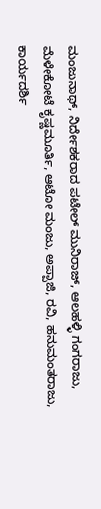ಮಂಜುನಾಥ್, ನಿರ್ದೇಶಕರಾದ ಪಟೇಲ್ ಮುನಿರಾಜ್, ಆಲಹಳ್ಳಿ ಗಂಗರಾಜು, ಮೆಳೇಕೋಟೆ ಕೃಷ್ಣಮೂರ್ತಿ, ಆಟೋ ಮಂಜು, ಅಪ್ಪಾಜಿ, ರವಿ, ಹನುಮಂತರಾಜು, ಕಾರ್ಯದರ್ಶಿ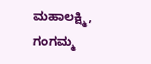ಮಹಾಲಕ್ಷ್ಮಿ, ಗಂಗಮ್ಮ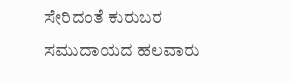ಸೇರಿದಂತೆ ಕುರುಬರ ಸಮುದಾಯದ ಹಲವಾರು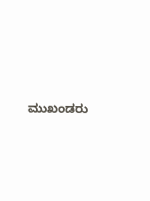ಮುಖಂಡರು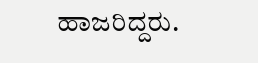ಹಾಜರಿದ್ದರು.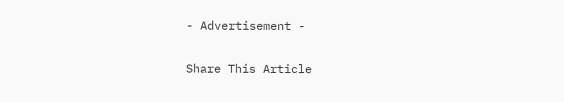- Advertisement -

Share This Article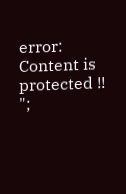error: Content is protected !!
";